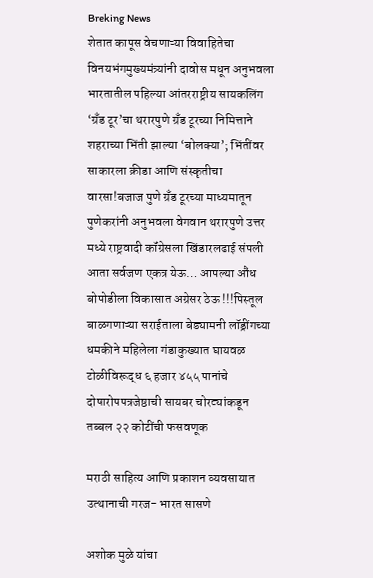Breking News
शेतात कापूस वेचणाऱ्या विवाहितेचा विनयभंगमुख्यमंत्र्यांनी दावोस मधून अनुभवला भारतातील पहिल्या आंतरराष्ट्रीय सायकलिंग ‘ग्रँड टूर’चा थरारपुणे ग्रँड टूरच्या निमित्ताने शहराच्या भिंती झाल्या ‘बोलक्या’; भिंतींवर साकारला क्रीडा आणि संस्कृतीचा वारसा!बजाज पुणे ग्रँड टूरच्या माध्यमातून पुणेकरांनी अनुभवला वेगवान थरारपुणे उत्तर मध्ये राष्ट्रवादी कॉंग्रेसला खिंडारलढाई संपली आता सर्वजण एकत्र येऊ… आपल्या औंध बोपोडीला विकासात अग्रेसर ठेऊ !!!पिस्तूल बाळगणाऱ्या सराईताला बेड्यामनी लॉड्रींगच्या धमकीने महिलेला गंडाकुख्यात घायवळ टोळीविरूद्ध ६ हजार ४५५ पानांचे दोषारोपपत्रजेष्ठाची सायबर चोरट्यांकडून तब्बल २२ कोटींची फसवणूक

मराठी साहित्य आणि प्रकाशन व्यवसायात उत्थानाची गरज- भारत सासणे

अशोक मुळे यांचा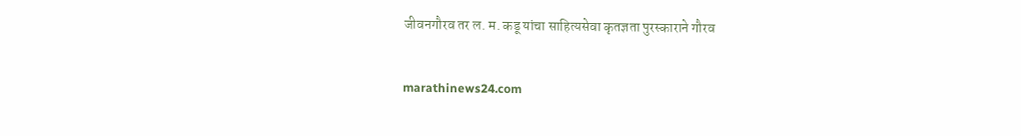जीवनगौरव तर ल. म. कडू यांचा साहित्यसेवा कृतज्ञता पुरस्काराने गौरव

marathinews24.com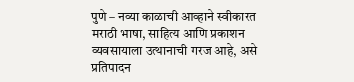पुणे – नव्या काळाची आव्हाने स्वीकारत मराठी भाषा, साहित्य आणि प्रकाशन व्यवसायाला उत्थानाची गरज आहे, असे प्रतिपादन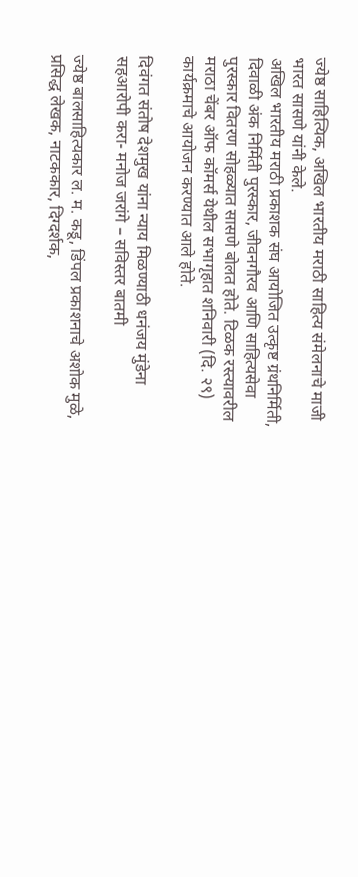ज्येष्ठ साहित्यिक, अखिल भारतीय मराठी साहित्य संमेलनाचे माजी भारत सासणे यांनी केले.
अखिल भारतीय मराठी प्रकाशक संघ आयोजित उत्कृष्ट ग्रंथनिर्मिती, दिवाळी अंक निर्मिती पुरस्कार, जीवनगौरव आणि साहित्यसेवा पुरस्कार वितरण सोहळ्यात सासणे बोलत होते. टिळक रस्त्यावरील मराठा चेंबर ऑफ कॉमर्स येथील सभागृहात शनिवारी (दि. २९) कार्यक्रमाचे आयोजन करण्यात आले होते.

दिवंगत संतोष देशमुख यांना न्याय मिळण्याठी धनंजय मुंडेना सहआरोपी करा- मनोज जरांगे – सविस्तर बातमी

ज्येष्ठ बालसाहित्यकार ल. म. कडू, डिंपल प्रकाशनाचे अशोक मुळे, प्रसिद्ध लेखक, नाटककार, दिग्दर्शक,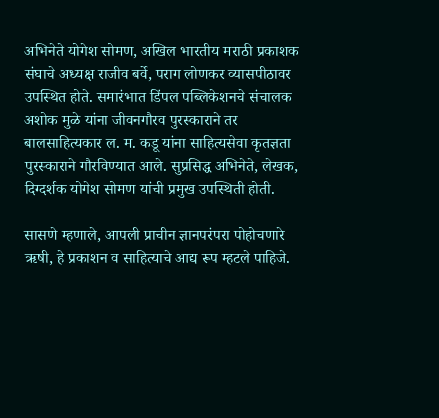अभिनेते योगेश सोमण, अखिल भारतीय मराठी प्रकाशक संघाचे अध्यक्ष राजीव बर्वे, पराग लोणकर व्यासपीठावर उपस्थित होते. समारंभात डिंपल पब्लिकेशनचे संचालक अशोक मुळे यांना जीवनगौरव पुरस्काराने तर बालसाहित्यकार ल. म. कडू यांना साहित्यसेवा कृतज्ञता पुरस्काराने गौरविण्यात आले. सुप्रसिद्ध अभिनेते, लेखक, दिग्दर्शक योगेश सोमण यांची प्रमुख उपस्थिती होती.

सासणे म्हणाले, आपली प्राचीन ज्ञानपरंपरा पोहोचणारे ऋषी, हे प्रकाशन व साहित्याचे आद्य रूप म्हटले पाहिजे.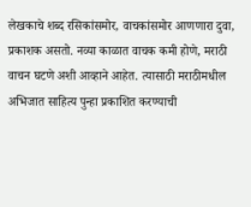लेखकाचे शब्द रसिकांसमोर, वाचकांसमोर आणणारा दुवा, प्रकाशक असतो. नव्या काळात वाचक कमी होणे, मराठी वाचन घटणे अशी आव्हाने आहेत. त्यासाठी मराठीमधील अभिजात साहित्य पुन्हा प्रकाशित करण्याची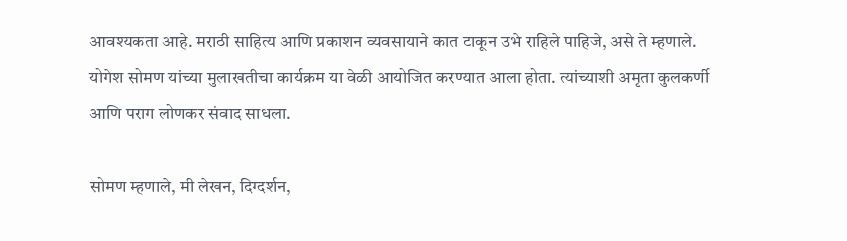आवश्यकता आहे. मराठी साहित्य आणि प्रकाशन व्यवसायाने कात टाकून उभे राहिले पाहिजे, असे ते म्हणाले. योगेश सोमण यांच्या मुलाखतीचा कार्यक्रम या वेळी आयोजित करण्यात आला होता. त्यांच्याशी अमृता कुलकर्णी आणि पराग लोणकर संवाद साधला.

सोमण म्हणाले, मी लेखन, दिग्दर्शन,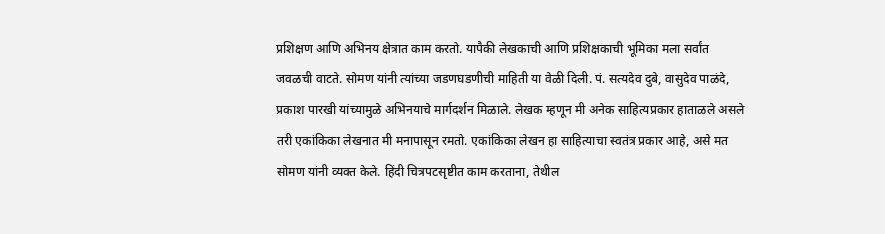प्रशिक्षण आणि अभिनय क्षेत्रात काम करतो. यापैकी लेखकाची आणि प्रशिक्षकाची भूमिका मला सर्वांत जवळची वाटते. सोमण यांनी त्यांच्या जडणघडणीची माहिती या वेळी दिली. पं. सत्यदेव दुबे, वासुदेव पाळंदे, प्रकाश पारखी यांच्यामुळे अभिनयाचे मार्गदर्शन मिळाले. लेखक म्हणून मी अनेक साहित्यप्रकार हाताळले असले तरी एकांकिका लेखनात मी मनापासून रमतो. एकांकिका लेखन हा साहित्याचा स्वतंत्र प्रकार आहे, असे मत सोमण यांनी व्यक्त केले. हिंदी चित्रपटसृष्टीत काम करताना, तेथील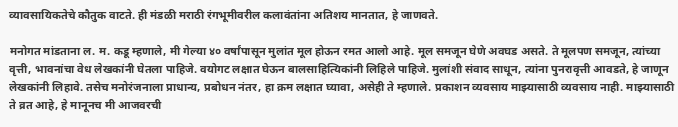व्यावसायिकतेचे कौतुक वाटते. ही मंडळी मराठी रंगभूमीवरील कलावंतांना अतिशय मानतात, हे जाणवते.

मनोगत मांडताना ल. म. कडू म्हणाले, मी गेल्या ४० वर्षांपासून मुलांत मूल होऊन रमत आलो आहे. मूल समजून घेणे अवघड असते. ते मूलपण समजून, त्यांच्या वृत्ती, भावनांचा वेध लेखकांनी घेतला पाहिजे. वयोगट लक्षात घेऊन बालसाहित्यिकांनी लिहिले पाहिजे. मुलांशी संवाद साधून, त्यांना पुनरावृत्ती आवडते, हे जाणून लेखकांनी लिहावे. तसेच मनोरंजनाला प्राधान्य, प्रबोधन नंतर, हा क्रम लक्षात घ्यावा, असेही ते म्हणाले. प्रकाशन व्यवसाय माझ्यासाठी व्यवसाय नाही. माझ्यासाठी ते व्रत आहे, हे मानूनच मी आजवरची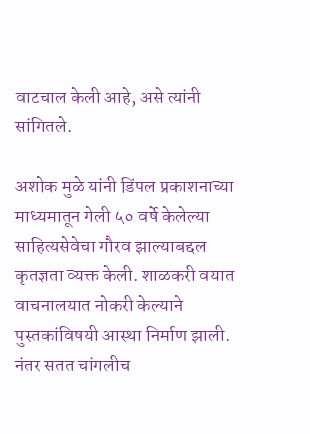वाटचाल केली आहे, असे त्यांनी सांगितले.

अशोक मुळे यांनी डिंपल प्रकाशनाच्या माध्यमातून गेली ५० वर्षे केलेल्या साहित्यसेवेचा गौरव झाल्याबद्दल कृतज्ञता व्यक्त केली. शाळकरी वयात वाचनालयात नोकरी केल्याने पुस्तकांविषयी आस्था निर्माण झाली. नंतर सतत चांगलीच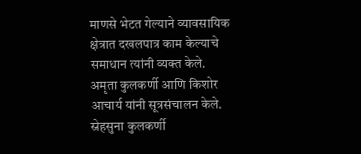माणसे भेटत गेल्याने व्यावसायिक क्षेत्रात दखलपात्र काम केल्याचे समाधान त्यांनी व्यक्त केले. अमृता कुलकर्णी आणि किशोर आचार्य यांनी सूत्रसंचालन केले. स्नेहसुना कुलकर्णी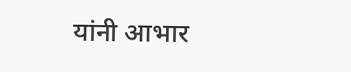यांनी आभार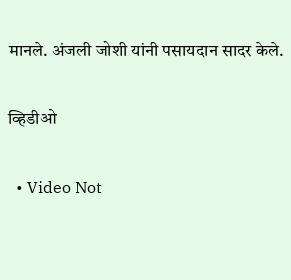मानले. अंजली जोशी यांनी पसायदान सादर केले.

व्हिडीओ

  • Video Not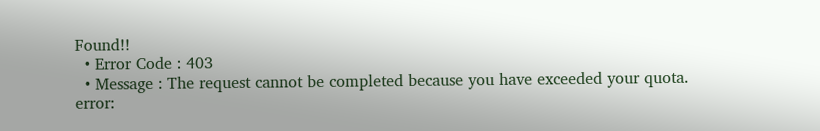Found!!
  • Error Code : 403
  • Message : The request cannot be completed because you have exceeded your quota.
error: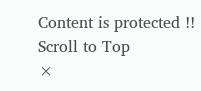Content is protected !!
Scroll to Top
×